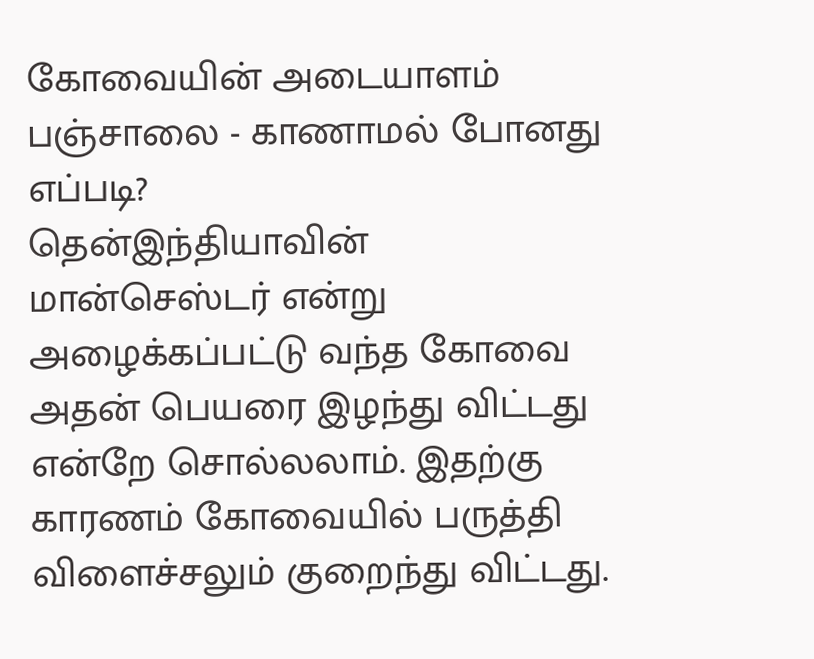கோவையின் அடையாளம் பஞ்சாலை - காணாமல் போனது எப்படி?
தென்இந்தியாவின் மான்செஸ்டர் என்று அழைக்கப்பட்டு வந்த கோவை அதன் பெயரை இழந்து விட்டது என்றே சொல்லலாம். இதற்கு காரணம் கோவையில் பருத்தி விளைச்சலும் குறைந்து விட்டது.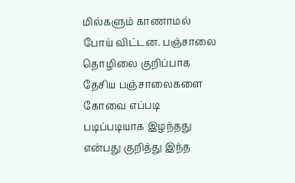மில்களும் காணாமல் போய் விட்டன. பஞ்சாலை தொழிலை குறிப்பாக தேசிய பஞ்சாலைகளை கோவை எப்படி படிப்படியாக இழந்தது என்பது குறித்து இந்த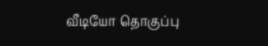வீடியோ தொகுப்பு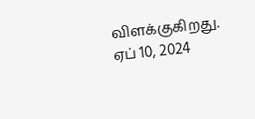விளக்குகிறது.
ஏப் 10, 2024